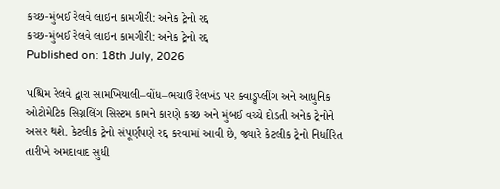કચ્છ-મુંબઈ રેલવે લાઇન કામગીરી: અનેક ટ્રેનો રદ્દ
કચ્છ-મુંબઈ રેલવે લાઇન કામગીરી: અનેક ટ્રેનો રદ્દ
Published on: 18th July, 2026

પશ્ચિમ રેલવે દ્વારા સામખિયાલી–વોંધ–ભચાઉ રેલખંડ પર ક્વાડ્રુપ્લીંગ અને આધુનિક ઓટોમેટિક સિગ્નલિંગ સિસ્ટમ કામને કારણે કચ્છ અને મુંબઈ વચ્ચે દોડતી અનેક ટ્રેનોને અસર થશે. કેટલીક ટ્રેનો સંપૂર્ણપણે રદ્દ કરવામાં આવી છે, જ્યારે કેટલીક ટ્રેનો નિર્ધારિત તારીખે અમદાવાદ સુધી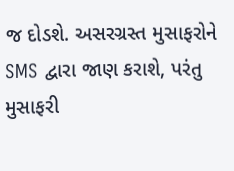જ દોડશે. અસરગ્રસ્ત મુસાફરોને SMS દ્વારા જાણ કરાશે, પરંતુ મુસાફરી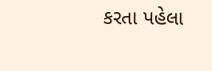કરતા પહેલા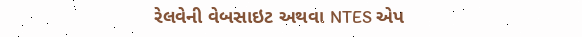રેલવેની વેબસાઇટ અથવા NTES એપ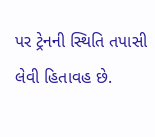પર ટ્રેનની સ્થિતિ તપાસી લેવી હિતાવહ છે.